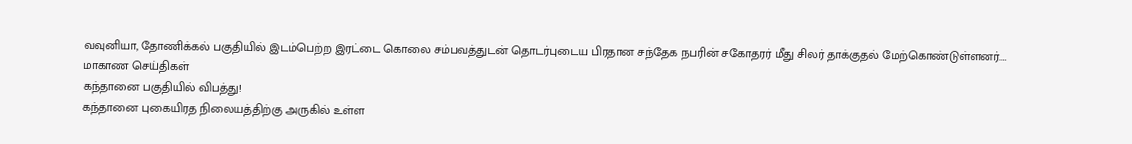வவுனியா, தோணிக்கல் பகுதியில் இடம்பெற்ற இரட்டை கொலை சம்பவத்துடன் தொடர்புடைய பிரதான சந்தேக நபரின் சகோதரர் மீது சிலர் தாக்குதல் மேற்கொண்டுள்ளனர்.…
மாகாண செய்திகள்
கந்தானை பகுதியில் விபத்து!
கந்தானை புகையிரத நிலையத்திற்கு அருகில் உள்ள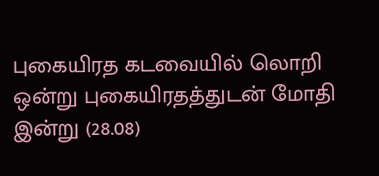புகையிரத கடவையில் லொறி ஒன்று புகையிரதத்துடன் மோதி இன்று (28.08)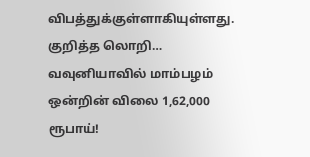விபத்துக்குள்ளாகியுள்ளது. குறித்த லொறி…
வவுனியாவில் மாம்பழம் ஒன்றின் விலை 1,62,000 ரூபாய்!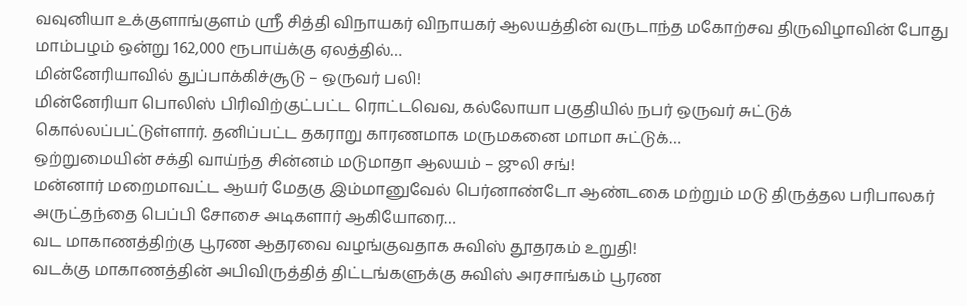வவுனியா உக்குளாங்குளம் ஸ்ரீ சித்தி விநாயகர் விநாயகர் ஆலயத்தின் வருடாந்த மகோற்சவ திருவிழாவின் போது மாம்பழம் ஒன்று 162,000 ரூபாய்க்கு ஏலத்தில்…
மின்னேரியாவில் துப்பாக்கிச்சூடு – ஒருவர் பலி!
மின்னேரியா பொலிஸ் பிரிவிற்குட்பட்ட ரொட்டவெவ, கல்லோயா பகுதியில் நபர் ஒருவர் சுட்டுக் கொல்லப்பட்டுள்ளார். தனிப்பட்ட தகராறு காரணமாக மருமகனை மாமா சுட்டுக்…
ஒற்றுமையின் சக்தி வாய்ந்த சின்னம் மடுமாதா ஆலயம் – ஜுலி சங்!
மன்னார் மறைமாவட்ட ஆயர் மேதகு இம்மானுவேல் பெர்னாண்டோ ஆண்டகை மற்றும் மடு திருத்தல பரிபாலகர் அருட்தந்தை பெப்பி சோசை அடிகளார் ஆகியோரை…
வட மாகாணத்திற்கு பூரண ஆதரவை வழங்குவதாக சுவிஸ் தூதரகம் உறுதி!
வடக்கு மாகாணத்தின் அபிவிருத்தித் திட்டங்களுக்கு சுவிஸ் அரசாங்கம் பூரண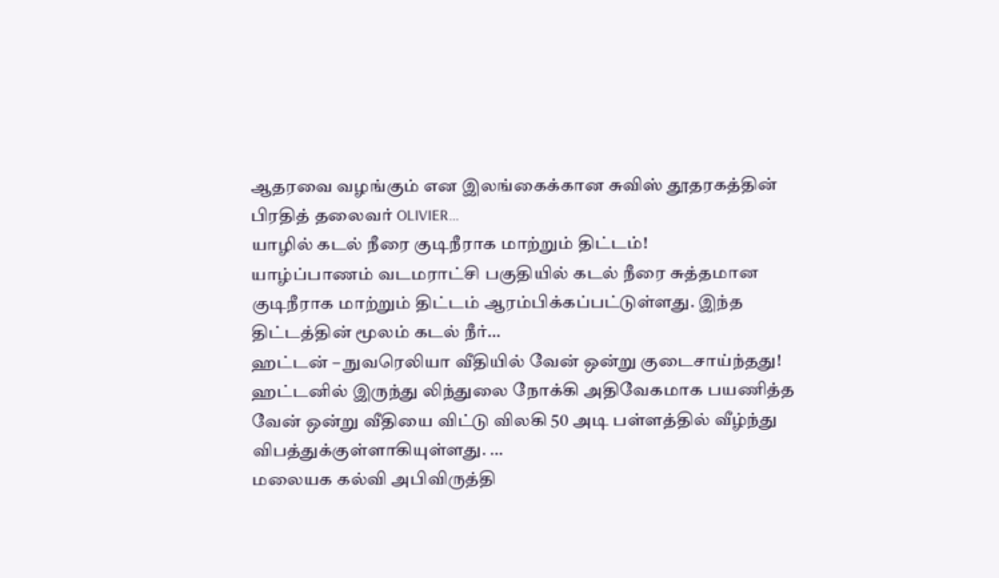ஆதரவை வழங்கும் என இலங்கைக்கான சுவிஸ் தூதரகத்தின் பிரதித் தலைவர் OLIVIER…
யாழில் கடல் நீரை குடிநீராக மாற்றும் திட்டம்!
யாழ்ப்பாணம் வடமராட்சி பகுதியில் கடல் நீரை சுத்தமான குடிநீராக மாற்றும் திட்டம் ஆரம்பிக்கப்பட்டுள்ளது. இந்த திட்டத்தின் மூலம் கடல் நீர்…
ஹட்டன் – நுவரெலியா வீதியில் வேன் ஒன்று குடைசாய்ந்தது!
ஹட்டனில் இருந்து லிந்துலை நோக்கி அதிவேகமாக பயணித்த வேன் ஒன்று வீதியை விட்டு விலகி 50 அடி பள்ளத்தில் வீழ்ந்து விபத்துக்குள்ளாகியுள்ளது. …
மலையக கல்வி அபிவிருத்தி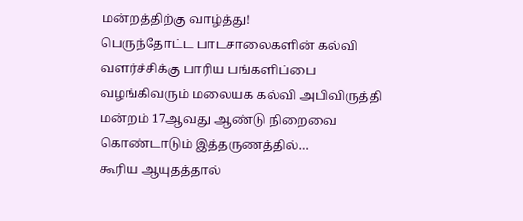மன்றத்திற்கு வாழ்த்து!
பெருந்தோட்ட பாடசாலைகளின் கல்வி வளர்ச்சிக்கு பாரிய பங்களிப்பை வழங்கிவரும் மலையக கல்வி அபிவிருத்தி மன்றம் 17ஆவது ஆண்டு நிறைவை கொண்டாடும் இத்தருணத்தில்…
கூரிய ஆயுதத்தால்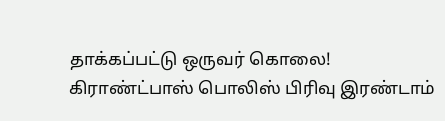தாக்கப்பட்டு ஒருவர் கொலை!
கிராண்ட்பாஸ் பொலிஸ் பிரிவு இரண்டாம்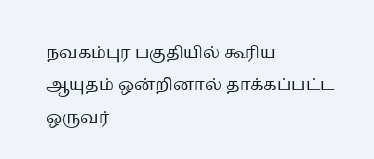நவகம்புர பகுதியில் கூரிய ஆயுதம் ஒன்றினால் தாக்கப்பட்ட ஒருவர்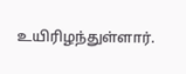உயிரிழந்துள்ளார்.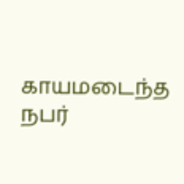காயமடைந்த நபர்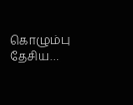கொழும்பு தேசிய…